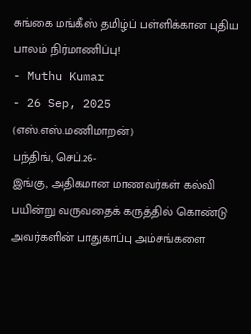சுங்கை மங்கீஸ் தமிழ்ப் பள்ளிக்கான புதிய பாலம் நிர்மாணிப்பு!
- Muthu Kumar
- 26 Sep, 2025
(எஸ்.எஸ்.மணிமாறன்)
பந்திங், செப்.26-
இங்கு, அதிகமான மாணவர்கள் கல்வி பயின்று வருவதைக் கருத்தில் கொண்டு அவர்களின் பாதுகாப்பு அம்சங்களை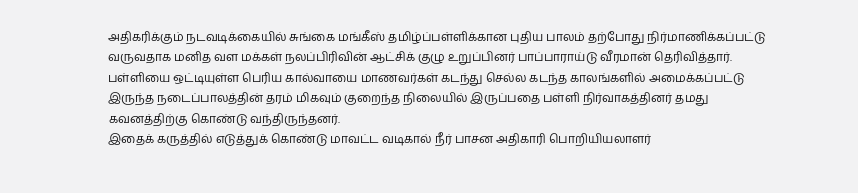அதிகரிக்கும் நடவடிக்கையில் சுங்கை மங்கீஸ் தமிழ்ப்பள்ளிக்கான புதிய பாலம் தற்போது நிர்மாணிக்கப்பட்டு வருவதாக மனித வள மக்கள் நலப்பிரிவின் ஆட்சிக் குழு உறுப்பினர் பாப்பாராய்டு வீரமான் தெரிவித்தார்.
பள்ளியை ஒட்டியுள்ள பெரிய கால்வாயை மாணவர்கள் கடந்து செல்ல கடந்த காலங்களில் அமைக்கப்பட்டு இருந்த நடைப்பாலத்தின் தரம் மிகவும் குறைந்த நிலையில் இருப்பதை பள்ளி நிர்வாகத்தினர் தமது கவனத்திற்கு கொண்டு வந்திருந்தனர்.
இதைக் கருத்தில் எடுத்துக் கொண்டு மாவட்ட வடிகால் நீர் பாசன அதிகாரி பொறியியலாளர்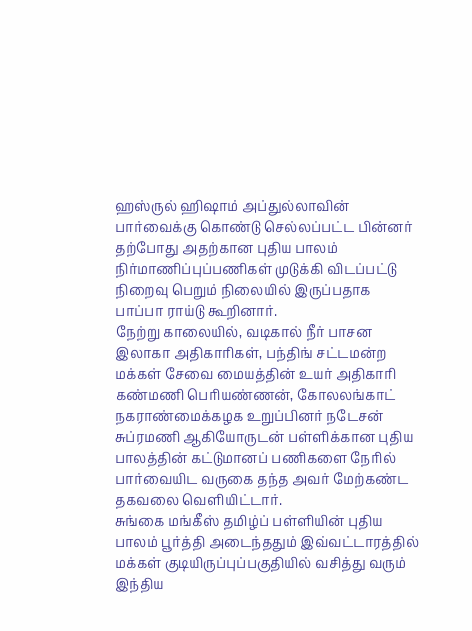ஹஸ்ருல் ஹிஷாம் அப்துல்லாவின் பார்வைக்கு கொண்டு செல்லப்பட்ட பின்னர் தற்போது அதற்கான புதிய பாலம் நிர்மாணிப்புப்பணிகள் முடுக்கி விடப்பட்டு நிறைவு பெறும் நிலையில் இருப்பதாக பாப்பா ராய்டு கூறினார்.
நேற்று காலையில், வடிகால் நீர் பாசன இலாகா அதிகாரிகள், பந்திங் சட்டமன்ற மக்கள் சேவை மையத்தின் உயர் அதிகாரி கண்மணி பெரியண்ணன், கோலலங்காட் நகராண்மைக்கழக உறுப்பினர் நடேசன் சுப்ரமணி ஆகியோருடன் பள்ளிக்கான புதிய பாலத்தின் கட்டுமானப் பணிகளை நேரில் பார்வையிட வருகை தந்த அவர் மேற்கண்ட தகவலை வெளியிட்டார்.
சுங்கை மங்கீஸ் தமிழ்ப் பள்ளியின் புதிய பாலம் பூர்த்தி அடைந்ததும் இவ்வட்டாரத்தில் மக்கள் குடியிருப்புப்பகுதியில் வசித்து வரும் இந்திய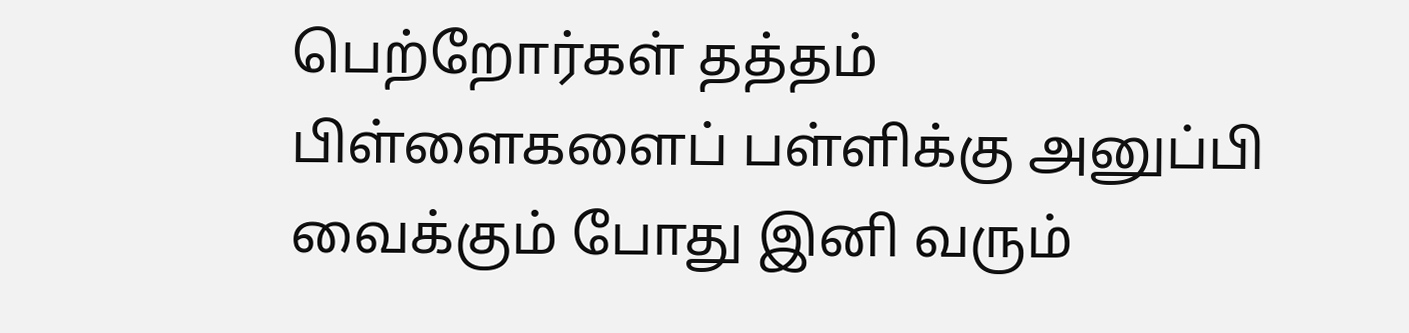பெற்றோர்கள் தத்தம் பிள்ளைகளைப் பள்ளிக்கு அனுப்பி வைக்கும் போது இனி வரும்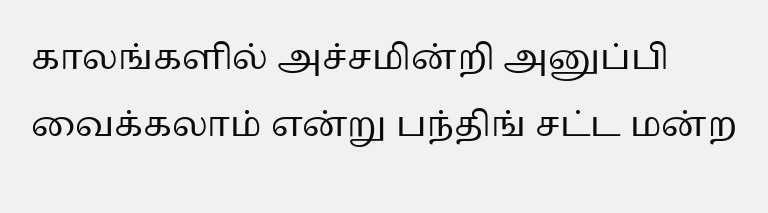காலங்களில் அச்சமின்றி அனுப்பி வைக்கலாம் என்று பந்திங் சட்ட மன்ற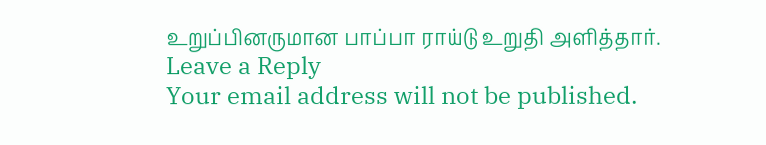உறுப்பினருமான பாப்பா ராய்டு உறுதி அளித்தார்.
Leave a Reply
Your email address will not be published.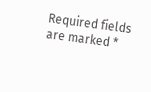Required fields are marked *